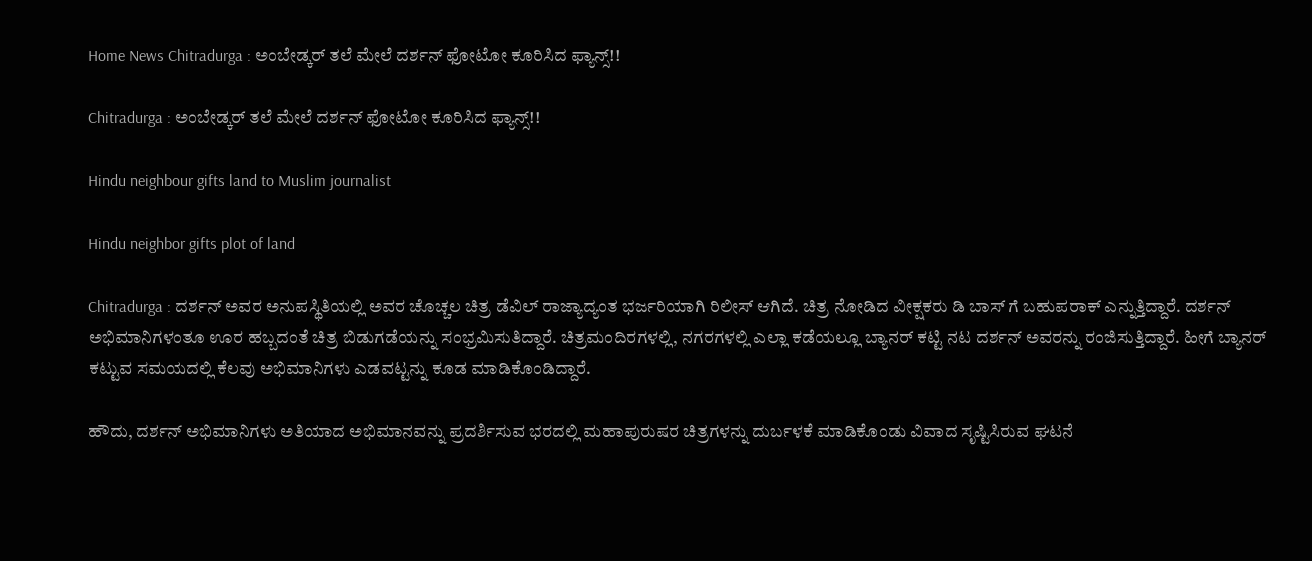Home News Chitradurga : ಅಂಬೇಡ್ಕರ್ ತಲೆ ಮೇಲೆ ದರ್ಶನ್ ಫೋಟೋ ಕೂರಿಸಿದ ಫ್ಯಾನ್ಸ್!!

Chitradurga : ಅಂಬೇಡ್ಕರ್ ತಲೆ ಮೇಲೆ ದರ್ಶನ್ ಫೋಟೋ ಕೂರಿಸಿದ ಫ್ಯಾನ್ಸ್!!

Hindu neighbour gifts land to Muslim journalist

Hindu neighbor gifts plot of land

Chitradurga : ದರ್ಶನ್ ಅವರ ಅನುಪಸ್ಥಿತಿಯಲ್ಲಿ ಅವರ ಚೊಚ್ಚಲ ಚಿತ್ರ ಡೆವಿಲ್ ರಾಜ್ಯಾದ್ಯಂತ ಭರ್ಜರಿಯಾಗಿ ರಿಲೀಸ್ ಆಗಿದೆ. ಚಿತ್ರ ನೋಡಿದ ವೀಕ್ಷಕರು ಡಿ ಬಾಸ್ ಗೆ ಬಹುಪರಾಕ್ ಎನ್ನುತ್ತಿದ್ದಾರೆ. ದರ್ಶನ್ ಅಭಿಮಾನಿಗಳಂತೂ ಊರ ಹಬ್ಬದಂತೆ ಚಿತ್ರ ಬಿಡುಗಡೆಯನ್ನು ಸಂಭ್ರಮಿಸುತಿದ್ದಾರೆ. ಚಿತ್ರಮಂದಿರಗಳಲ್ಲಿ, ನಗರಗಳಲ್ಲಿ ಎಲ್ಲಾ ಕಡೆಯಲ್ಲೂ ಬ್ಯಾನರ್ ಕಟ್ಟಿ ನಟ ದರ್ಶನ್ ಅವರನ್ನು ರಂಜಿಸುತ್ತಿದ್ದಾರೆ. ಹೀಗೆ ಬ್ಯಾನರ್ ಕಟ್ಟುವ ಸಮಯದಲ್ಲಿ ಕೆಲವು ಅಭಿಮಾನಿಗಳು ಎಡವಟ್ಟನ್ನು ಕೂಡ ಮಾಡಿಕೊಂಡಿದ್ದಾರೆ.

ಹೌದು, ದರ್ಶನ್ ಅಭಿಮಾನಿಗಳು ಅತಿಯಾದ ಅಭಿಮಾನವನ್ನು ಪ್ರದರ್ಶಿಸುವ ಭರದಲ್ಲಿ ಮಹಾಪುರುಷರ ಚಿತ್ರಗಳನ್ನು ದುರ್ಬಳಕೆ ಮಾಡಿಕೊಂಡು ವಿವಾದ ಸೃಷ್ಟಿಸಿರುವ ಘಟನೆ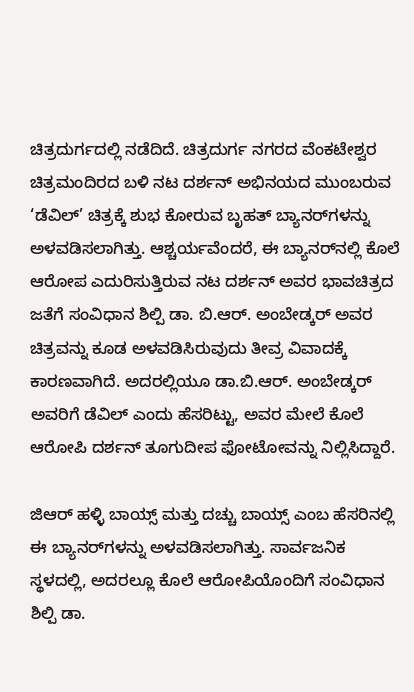ಚಿತ್ರದುರ್ಗದಲ್ಲಿ ನಡೆದಿದೆ. ಚಿತ್ರದುರ್ಗ ನಗರದ ವೆಂಕಟೇಶ್ವರ ಚಿತ್ರಮಂದಿರದ ಬಳಿ ನಟ ದರ್ಶನ್ ಅಭಿನಯದ ಮುಂಬರುವ ‘ಡೆವಿಲ್’ ಚಿತ್ರಕ್ಕೆ ಶುಭ ಕೋರುವ ಬೃಹತ್ ಬ್ಯಾನರ್‌ಗಳನ್ನು ಅಳವಡಿಸಲಾಗಿತ್ತು. ಆಶ್ಚರ್ಯವೆಂದರೆ, ಈ ಬ್ಯಾನರ್‌ನಲ್ಲಿ ಕೊಲೆ ಆರೋಪ ಎದುರಿಸುತ್ತಿರುವ ನಟ ದರ್ಶನ್ ಅವರ ಭಾವಚಿತ್ರದ ಜತೆಗೆ ಸಂವಿಧಾನ ಶಿಲ್ಪಿ ಡಾ. ಬಿ.ಆರ್. ಅಂಬೇಡ್ಕರ್ ಅವರ ಚಿತ್ರವನ್ನು ಕೂಡ ಅಳವಡಿಸಿರುವುದು ತೀವ್ರ ವಿವಾದಕ್ಕೆ ಕಾರಣವಾಗಿದೆ. ಅದರಲ್ಲಿಯೂ ಡಾ.ಬಿ.ಆರ್. ಅಂಬೇಡ್ಕರ್ ಅವರಿಗೆ ಡೆವಿಲ್ ಎಂದು ಹೆಸರಿಟ್ಟು, ಅವರ ಮೇಲೆ ಕೊಲೆ ಆರೋಪಿ ದರ್ಶನ್ ತೂಗುದೀಪ ಫೋಟೋವನ್ನು ನಿಲ್ಲಿಸಿದ್ದಾರೆ.

ಜಿಆರ್ ಹಳ್ಳಿ ಬಾಯ್ಸ್ ಮತ್ತು ದಚ್ಚು ಬಾಯ್ಸ್ ಎಂಬ ಹೆಸರಿನಲ್ಲಿ ಈ ಬ್ಯಾನರ್‌ಗಳನ್ನು ಅಳವಡಿಸಲಾಗಿತ್ತು. ಸಾರ್ವಜನಿಕ ಸ್ಥಳದಲ್ಲಿ, ಅದರಲ್ಲೂ ಕೊಲೆ ಆರೋಪಿಯೊಂದಿಗೆ ಸಂವಿಧಾನ ಶಿಲ್ಪಿ ಡಾ.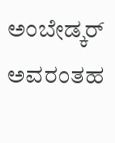ಅಂಬೇಡ್ಕರ್ ಅವರಂತಹ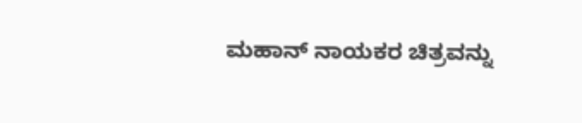ಮಹಾನ್ ನಾಯಕರ ಚಿತ್ರವನ್ನು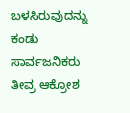ಬಳಸಿರುವುದನ್ನು ಕಂಡು ಸಾರ್ವಜನಿಕರು ತೀವ್ರ ಆಕ್ರೋಶ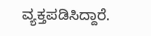ವ್ಯಕ್ತಪಡಿಸಿದ್ದಾರೆ.